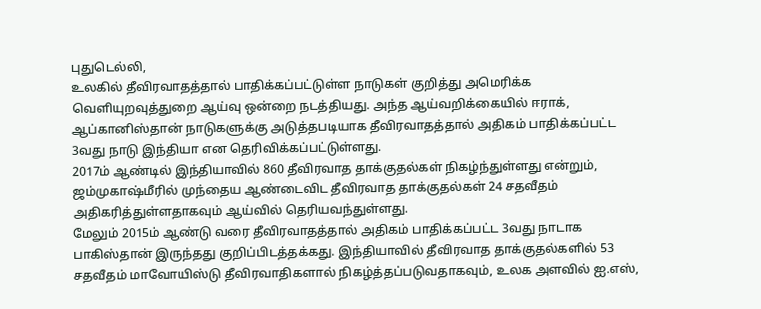புதுடெல்லி,
உலகில் தீவிரவாதத்தால் பாதிக்கப்பட்டுள்ள நாடுகள் குறித்து அமெரிக்க வெளியுறவுத்துறை ஆய்வு ஒன்றை நடத்தியது. அந்த ஆய்வறிக்கையில் ஈராக், ஆப்கானிஸ்தான் நாடுகளுக்கு அடுத்தபடியாக தீவிரவாதத்தால் அதிகம் பாதிக்கப்பட்ட 3வது நாடு இந்தியா என தெரிவிக்கப்பட்டுள்ளது.
2017ம் ஆண்டில் இந்தியாவில் 860 தீவிரவாத தாக்குதல்கள் நிகழ்ந்துள்ளது என்றும், ஜம்முகாஷ்மீரில் முந்தைய ஆண்டைவிட தீவிரவாத தாக்குதல்கள் 24 சதவீதம் அதிகரித்துள்ளதாகவும் ஆய்வில் தெரியவந்துள்ளது.
மேலும் 2015ம் ஆண்டு வரை தீவிரவாதத்தால் அதிகம் பாதிக்கப்பட்ட 3வது நாடாக பாகிஸ்தான் இருந்தது குறிப்பிடத்தக்கது. இந்தியாவில் தீவிரவாத தாக்குதல்களில் 53 சதவீதம் மாவோயிஸ்டு தீவிரவாதிகளால் நிகழ்த்தப்படுவதாகவும், உலக அளவில் ஐ.எஸ்,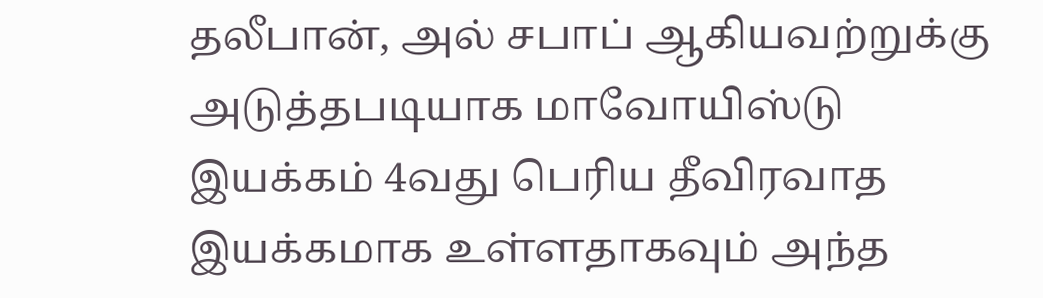தலீபான், அல் சபாப் ஆகியவற்றுக்கு அடுத்தபடியாக மாவோயிஸ்டு இயக்கம் 4வது பெரிய தீவிரவாத இயக்கமாக உள்ளதாகவும் அந்த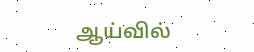ஆய்வில்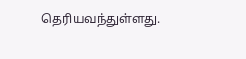தெரியவந்துள்ளது.